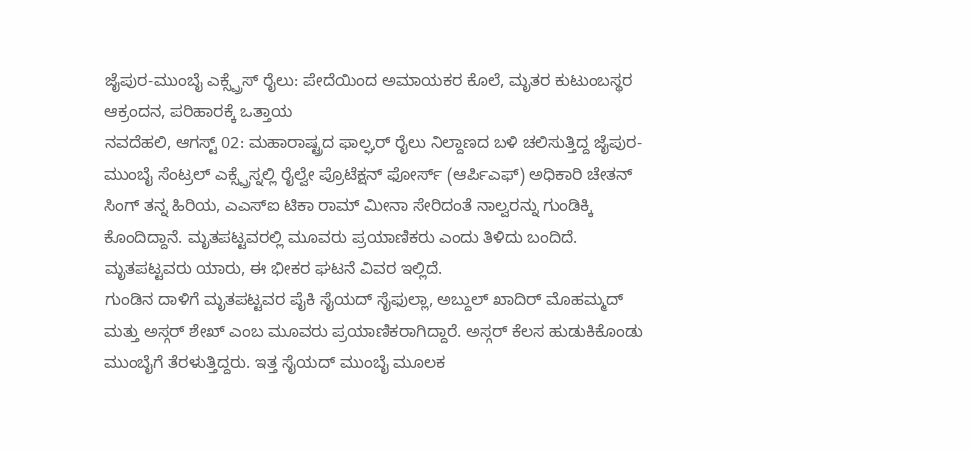ಜೈಪುರ-ಮುಂಬೈ ಎಕ್ಸ್ಪ್ರೆಸ್ ರೈಲು: ಪೇದೆಯಿಂದ ಅಮಾಯಕರ ಕೊಲೆ, ಮೃತರ ಕುಟುಂಬಸ್ಥರ ಆಕ್ರಂದನ, ಪರಿಹಾರಕ್ಕೆ ಒತ್ತಾಯ
ನವದೆಹಲಿ, ಆಗಸ್ಟ್ 02: ಮಹಾರಾಷ್ಟ್ರದ ಫಾಲ್ಘರ್ ರೈಲು ನಿಲ್ದಾಣದ ಬಳಿ ಚಲಿಸುತ್ತಿದ್ದ ಜೈಪುರ-ಮುಂಬೈ ಸೆಂಟ್ರಲ್ ಎಕ್ಸ್ಪ್ರೆಸ್ನಲ್ಲಿ ರೈಲ್ವೇ ಪ್ರೊಟೆಕ್ಷನ್ ಫೋರ್ಸ್ (ಆರ್ಪಿಎಫ್) ಅಧಿಕಾರಿ ಚೇತನ್ ಸಿಂಗ್ ತನ್ನ ಹಿರಿಯ, ಎಎಸ್ಐ ಟಿಕಾ ರಾಮ್ ಮೀನಾ ಸೇರಿದಂತೆ ನಾಲ್ವರನ್ನು ಗುಂಡಿಕ್ಕಿ ಕೊಂದಿದ್ದಾನೆ. ಮೃತಪಟ್ಟವರಲ್ಲಿ ಮೂವರು ಪ್ರಯಾಣಿಕರು ಎಂದು ತಿಳಿದು ಬಂದಿದೆ. ಮೃತಪಟ್ಟವರು ಯಾರು, ಈ ಭೀಕರ ಘಟನೆ ವಿವರ ಇಲ್ಲಿದೆ.
ಗುಂಡಿನ ದಾಳಿಗೆ ಮೃತಪಟ್ಟವರ ಪೈಕಿ ಸೈಯದ್ ಸೈಫುಲ್ಲಾ, ಅಬ್ದುಲ್ ಖಾದಿರ್ ಮೊಹಮ್ಮದ್ ಮತ್ತು ಅಸ್ಗರ್ ಶೇಖ್ ಎಂಬ ಮೂವರು ಪ್ರಯಾಣಿಕರಾಗಿದ್ದಾರೆ. ಅಸ್ಗರ್ ಕೆಲಸ ಹುಡುಕಿಕೊಂಡು ಮುಂಬೈಗೆ ತೆರಳುತ್ತಿದ್ದರು. ಇತ್ತ ಸೈಯದ್ ಮುಂಬೈ ಮೂಲಕ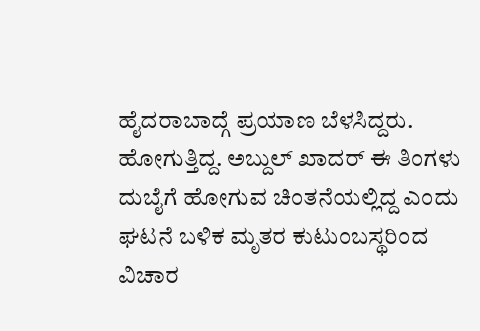ಹೈದರಾಬಾದ್ಗೆ ಪ್ರಯಾಣ ಬೆಳಸಿದ್ದರು. ಹೋಗುತ್ತಿದ್ದ. ಅಬ್ದುಲ್ ಖಾದರ್ ಈ ತಿಂಗಳು ದುಬೈಗೆ ಹೋಗುವ ಚಿಂತನೆಯಲ್ಲಿದ್ದ ಎಂದು ಘಟನೆ ಬಳಿಕ ಮೃತರ ಕುಟುಂಬಸ್ಥರಿಂದ ವಿಚಾರ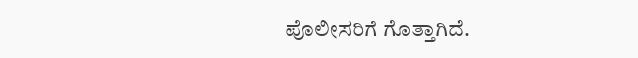ಪೊಲೀಸರಿಗೆ ಗೊತ್ತಾಗಿದೆ.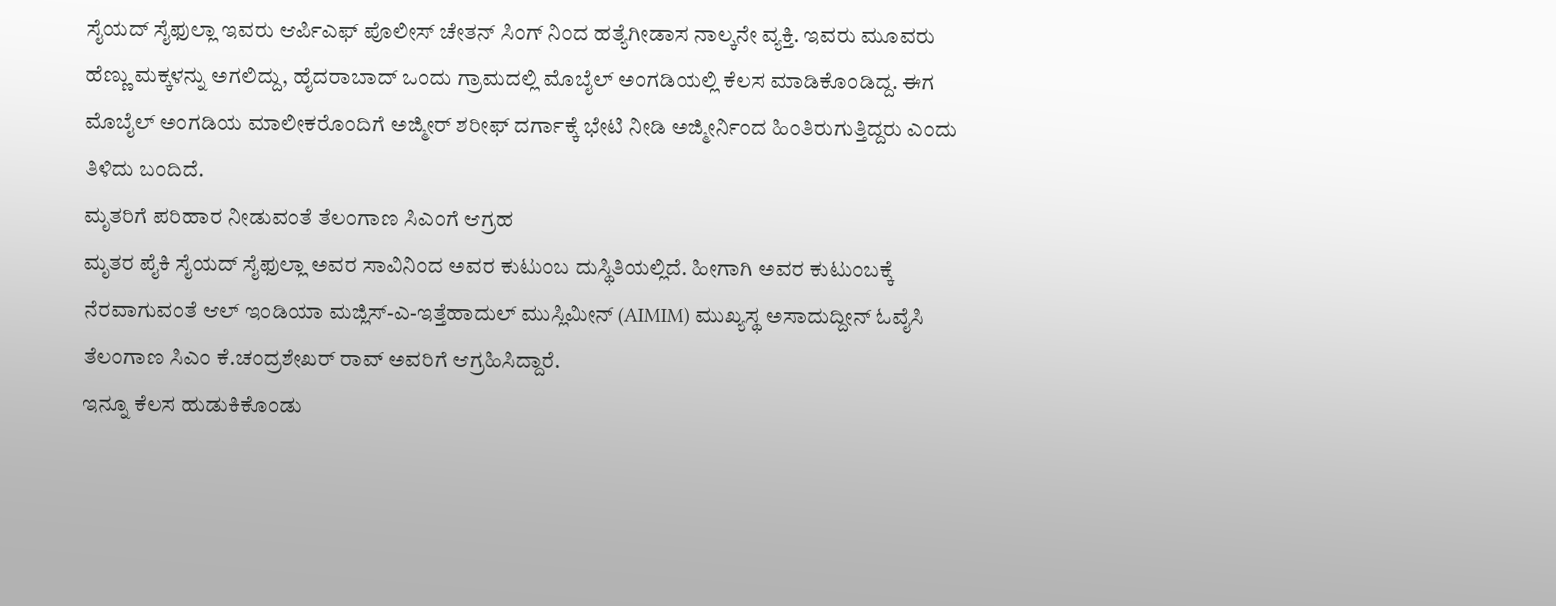ಸೈಯದ್ ಸೈಫುಲ್ಲಾ ಇವರು ಆರ್ಪಿಎಫ್ ಪೊಲೀಸ್ ಚೇತನ್ ಸಿಂಗ್ ನಿಂದ ಹತ್ಯೆಗೀಡಾಸ ನಾಲ್ಕನೇ ವ್ಯಕ್ತಿ. ಇವರು ಮೂವರು ಹೆಣ್ಣು ಮಕ್ಕಳನ್ನು ಅಗಲಿದ್ದು, ಹೈದರಾಬಾದ್ ಒಂದು ಗ್ರಾಮದಲ್ಲಿ ಮೊಬೈಲ್ ಅಂಗಡಿಯಲ್ಲಿ ಕೆಲಸ ಮಾಡಿಕೊಂಡಿದ್ದ. ಈಗ ಮೊಬೈಲ್ ಅಂಗಡಿಯ ಮಾಲೀಕರೊಂದಿಗೆ ಅಜ್ಮೀರ್ ಶರೀಫ್ ದರ್ಗಾಕ್ಕೆ ಭೇಟಿ ನೀಡಿ ಅಜ್ಮೀರ್ನಿಂದ ಹಿಂತಿರುಗುತ್ತಿದ್ದರು ಎಂದು ತಿಳಿದು ಬಂದಿದೆ.
ಮೃತರಿಗೆ ಪರಿಹಾರ ನೀಡುವಂತೆ ತೆಲಂಗಾಣ ಸಿಎಂಗೆ ಆಗ್ರಹ
ಮೃತರ ಪೈಕಿ ಸೈಯದ್ ಸೈಫುಲ್ಲಾ ಅವರ ಸಾವಿನಿಂದ ಅವರ ಕುಟುಂಬ ದುಸ್ಥಿತಿಯಲ್ಲಿದೆ. ಹೀಗಾಗಿ ಅವರ ಕುಟುಂಬಕ್ಕೆ ನೆರವಾಗುವಂತೆ ಆಲ್ ಇಂಡಿಯಾ ಮಜ್ಲಿಸ್-ಎ-ಇತ್ತೆಹಾದುಲ್ ಮುಸ್ಲಿಮೀನ್ (AIMIM) ಮುಖ್ಯಸ್ಥ ಅಸಾದುದ್ದೀನ್ ಓವೈಸಿ ತೆಲಂಗಾಣ ಸಿಎಂ ಕೆ.ಚಂದ್ರಶೇಖರ್ ರಾವ್ ಅವರಿಗೆ ಆಗ್ರಹಿಸಿದ್ದಾರೆ.
ಇನ್ನೂ ಕೆಲಸ ಹುಡುಕಿಕೊಂಡು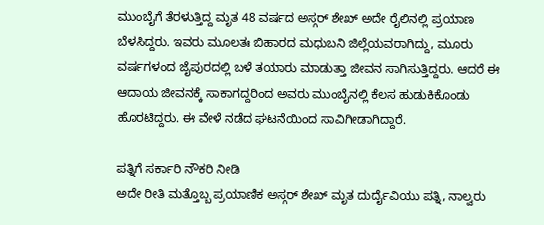ಮುಂಬೈಗೆ ತೆರಳುತ್ತಿದ್ದ ಮೃತ 48 ವರ್ಷದ ಅಸ್ಗರ್ ಶೇಖ್ ಅದೇ ರೈಲಿನಲ್ಲಿ ಪ್ರಯಾಣ ಬೆಳಸಿದ್ದರು. ಇವರು ಮೂಲತಃ ಬಿಹಾರದ ಮಧುಬನಿ ಜಿಲ್ಲೆಯವರಾಗಿದ್ದು, ಮೂರು ವರ್ಷಗಳಂದ ಜೈಪುರದಲ್ಲಿ ಬಳೆ ತಯಾರು ಮಾಡುತ್ತಾ ಜೀವನ ಸಾಗಿಸುತ್ತಿದ್ದರು. ಆದರೆ ಈ ಆದಾಯ ಜೀವನಕ್ಕೆ ಸಾಕಾಗದ್ದರಿಂದ ಅವರು ಮುಂಬೈನಲ್ಲಿ ಕೆಲಸ ಹುಡುಕಿಕೊಂಡು ಹೊರಟಿದ್ದರು. ಈ ವೇಳೆ ನಡೆದ ಘಟನೆಯಿಂದ ಸಾವಿಗೀಡಾಗಿದ್ದಾರೆ.

ಪತ್ನಿಗೆ ಸರ್ಕಾರಿ ನೌಕರಿ ನೀಡಿ
ಅದೇ ರೀತಿ ಮತ್ತೊಬ್ಬ ಪ್ರಯಾಣಿಕ ಅಸ್ಗರ್ ಶೇಖ್ ಮೃತ ದುರ್ದೈವಿಯು ಪತ್ನಿ, ನಾಲ್ವರು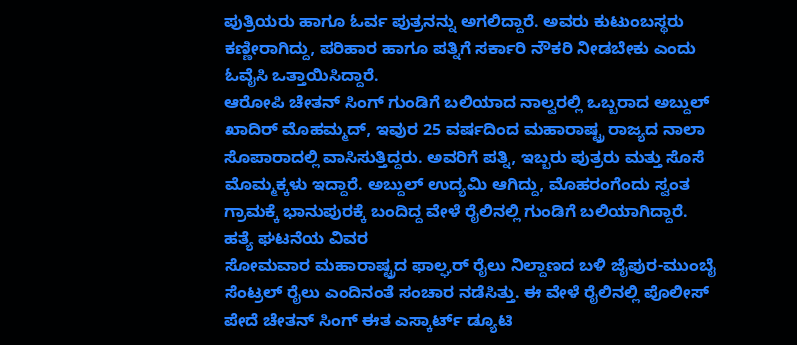ಪುತ್ರಿಯರು ಹಾಗೂ ಓರ್ವ ಪುತ್ರನನ್ನು ಅಗಲಿದ್ದಾರೆ. ಅವರು ಕುಟುಂಬಸ್ಥರು ಕಣ್ಣೀರಾಗಿದ್ದು, ಪರಿಹಾರ ಹಾಗೂ ಪತ್ನಿಗೆ ಸರ್ಕಾರಿ ನೌಕರಿ ನೀಡಬೇಕು ಎಂದು ಓವೈಸಿ ಒತ್ತಾಯಿಸಿದ್ದಾರೆ.
ಆರೋಪಿ ಚೇತನ್ ಸಿಂಗ್ ಗುಂಡಿಗೆ ಬಲಿಯಾದ ನಾಲ್ವರಲ್ಲಿ ಒಬ್ಬರಾದ ಅಬ್ದುಲ್ ಖಾದಿರ್ ಮೊಹಮ್ಮದ್, ಇವುರ 25 ವರ್ಷದಿಂದ ಮಹಾರಾಷ್ಟ್ರ ರಾಜ್ಯದ ನಾಲಾ ಸೊಪಾರಾದಲ್ಲಿ ವಾಸಿಸುತ್ತಿದ್ದರು. ಅವರಿಗೆ ಪತ್ನಿ, ಇಬ್ಬರು ಪುತ್ರರು ಮತ್ತು ಸೊಸೆ ಮೊಮ್ಮಕ್ಕಳು ಇದ್ದಾರೆ. ಅಬ್ದುಲ್ ಉದ್ಯಮಿ ಆಗಿದ್ದು, ಮೊಹರಂಗೆಂದು ಸ್ವಂತ ಗ್ರಾಮಕ್ಕೆ ಭಾನುಪುರಕ್ಕೆ ಬಂದಿದ್ದ ವೇಳೆ ರೈಲಿನಲ್ಲಿ ಗುಂಡಿಗೆ ಬಲಿಯಾಗಿದ್ದಾರೆ.
ಹತ್ಯೆ ಘಟನೆಯ ವಿವರ
ಸೋಮವಾರ ಮಹಾರಾಷ್ಟ್ರದ ಫಾಲ್ಘರ್ ರೈಲು ನಿಲ್ದಾಣದ ಬಳಿ ಜೈಪುರ-ಮುಂಬೈ ಸೆಂಟ್ರಲ್ ರೈಲು ಎಂದಿನಂತೆ ಸಂಚಾರ ನಡೆಸಿತ್ತು. ಈ ವೇಳೆ ರೈಲಿನಲ್ಲಿ ಪೊಲೀಸ್ ಪೇದೆ ಚೇತನ್ ಸಿಂಗ್ ಈತ ಎಸ್ಕಾರ್ಟ್ ಡ್ಯೂಟಿ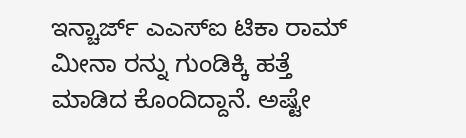ಇನ್ಚಾರ್ಜ್ ಎಎಸ್ಐ ಟಿಕಾ ರಾಮ್ ಮೀನಾ ರನ್ನು ಗುಂಡಿಕ್ಕಿ ಹತ್ತೆ ಮಾಡಿದ ಕೊಂದಿದ್ದಾನೆ. ಅಷ್ಟೇ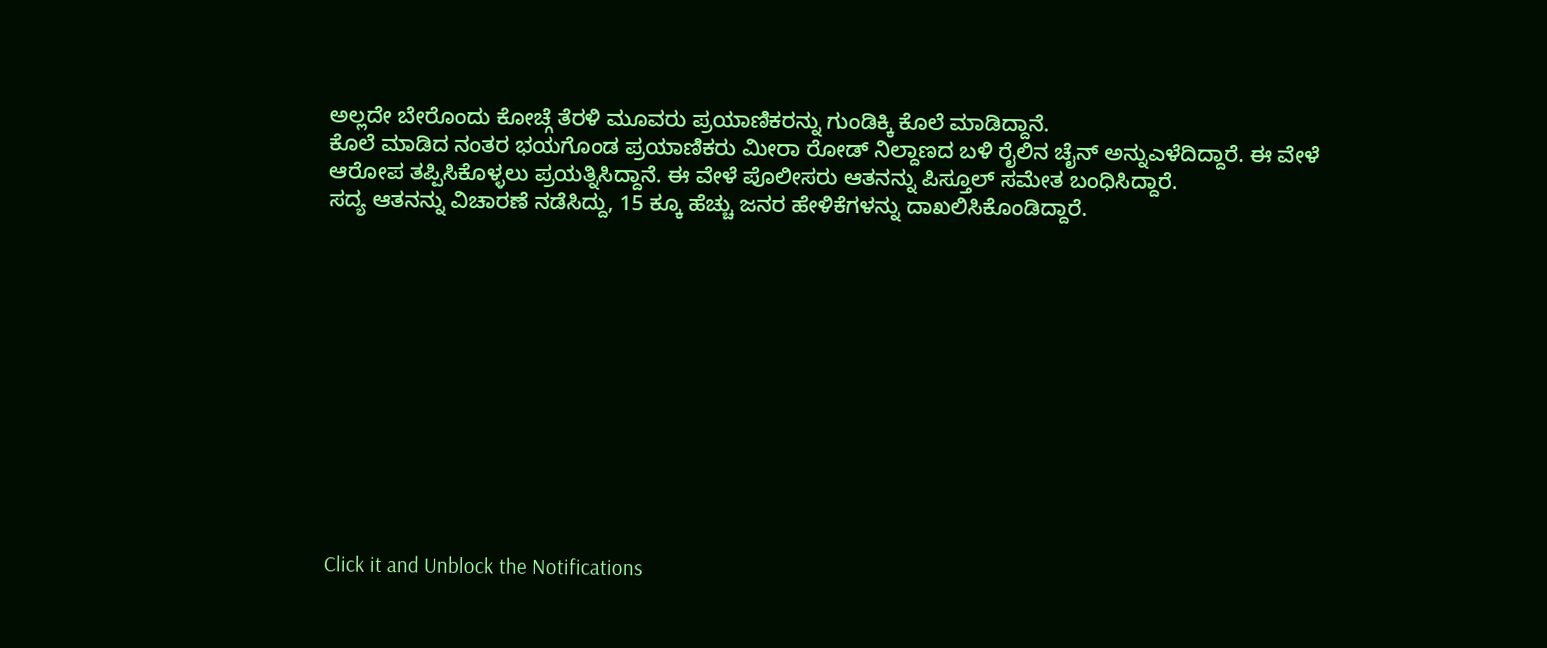ಅಲ್ಲದೇ ಬೇರೊಂದು ಕೋಚ್ಗೆ ತೆರಳಿ ಮೂವರು ಪ್ರಯಾಣಿಕರನ್ನು ಗುಂಡಿಕ್ಕಿ ಕೊಲೆ ಮಾಡಿದ್ದಾನೆ.
ಕೊಲೆ ಮಾಡಿದ ನಂತರ ಭಯಗೊಂಡ ಪ್ರಯಾಣಿಕರು ಮೀರಾ ರೋಡ್ ನಿಲ್ದಾಣದ ಬಳಿ ರೈಲಿನ ಚೈನ್ ಅನ್ನುಎಳೆದಿದ್ದಾರೆ. ಈ ವೇಳೆ ಆರೋಪ ತಪ್ಪಿಸಿಕೊಳ್ಳಲು ಪ್ರಯತ್ನಿಸಿದ್ದಾನೆ. ಈ ವೇಳೆ ಪೊಲೀಸರು ಆತನನ್ನು ಪಿಸ್ತೂಲ್ ಸಮೇತ ಬಂಧಿಸಿದ್ದಾರೆ.
ಸದ್ಯ ಆತನನ್ನು ವಿಚಾರಣೆ ನಡೆಸಿದ್ದು, 15 ಕ್ಕೂ ಹೆಚ್ಚು ಜನರ ಹೇಳಿಕೆಗಳನ್ನು ದಾಖಲಿಸಿಕೊಂಡಿದ್ದಾರೆ.












Click it and Unblock the Notifications